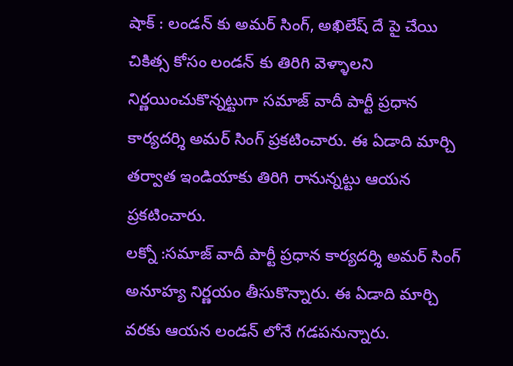షాక్ : లండన్ కు అమర్ సింగ్, అఖిలేష్ దే పై చేయి
చికిత్స కోసం లండన్ కు తిరిగి వెళ్ళాలని నిర్ణయించుకొన్నట్టుగా సమాజ్ వాదీ పార్టీ ప్రధాన కార్యదర్శి అమర్ సింగ్ ప్రకటించారు. ఈ ఏడాది మార్చి తర్వాత ఇండియాకు తిరిగి రానున్నట్టు ఆయన ప్రకటించారు.
లక్నో :సమాజ్ వాదీ పార్టీ ప్రధాన కార్యదర్శి అమర్ సింగ్ అనూహ్య నిర్ణయం తీసుకొన్నారు. ఈ ఏడాది మార్చి వరకు ఆయన లండన్ లోనే గడపనున్నారు.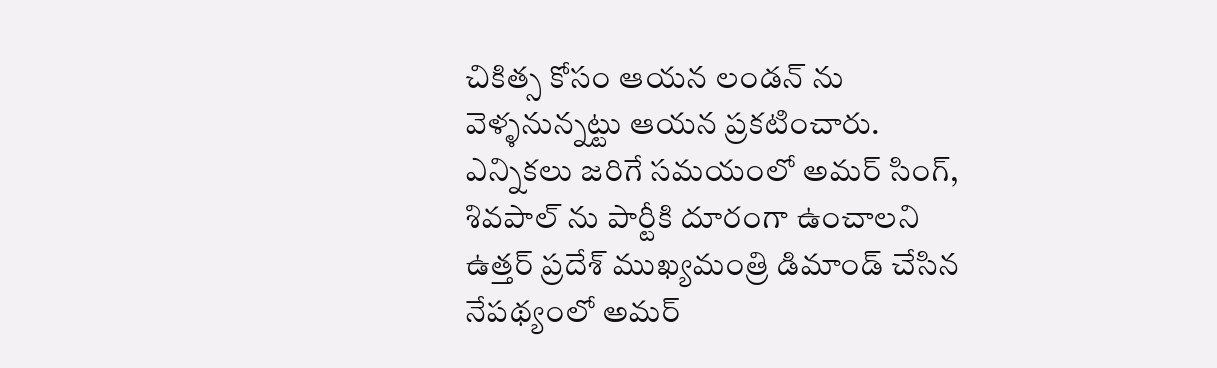చికిత్స కోసం ఆయన లండన్ ను వెళ్ళనున్నట్టు ఆయన ప్రకటించారు. ఎన్నికలు జరిగే సమయంలో అమర్ సింగ్, శివపాల్ ను పార్టీకి దూరంగా ఉంచాలని ఉత్తర్ ప్రదేశ్ ముఖ్యమంత్రి డిమాండ్ చేసిన నేపథ్యంలో అమర్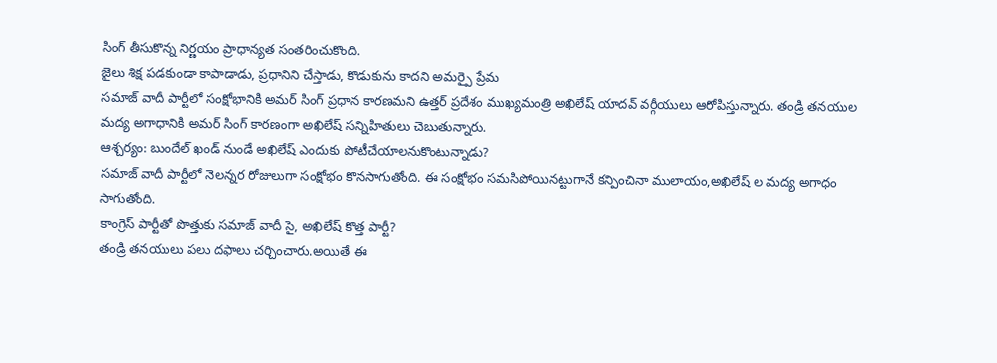సింగ్ తీసుకొన్న నిర్ణయం ప్రాధాన్యత సంతరించుకొంది.
జైలు శిక్ష పడకుండా కాపాడాడు, ప్రధానిని చేస్తాడు, కొడుకును కాదని అమర్పై ప్రేమ
సమాజ్ వాదీ పార్టీలో సంక్షోభానికి అమర్ సింగ్ ప్రధాన కారణమని ఉత్తర్ ప్రదేశం ముఖ్యమంత్రి అఖిలేష్ యాదవ్ వర్గీయులు ఆరోపిస్తున్నారు. తండ్రి తనయుల మద్య అగాధానికి అమర్ సింగ్ కారణంగా అఖిలేష్ సన్నిహితులు చెబుతున్నారు.
ఆశ్చర్యం: బుందేల్ ఖండ్ నుండే అఖిలేష్ ఎందుకు పోటీచేయాలనుకొంటున్నాడు?
సమాజ్ వాదీ పార్టీలో నెలన్నర రోజులుగా సంక్షోభం కొనసాగుతోంది. ఈ సంక్షోభం సమసిపోయినట్టుగానే కన్పించినా ములాయం,అఖిలేష్ ల మద్య అగాధం సాగుతోంది.
కాంగ్రెస్ పార్టీతో పొత్తుకు సమాజ్ వాదీ సై, అఖిలేష్ కొత్త పార్టీ?
తండ్రి తనయులు పలు దఫాలు చర్చించారు.అయితే ఈ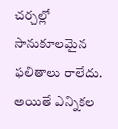చర్చల్లో సానుకూలమైన ఫలితాలు రాలేదు. అయితే ఎన్నికల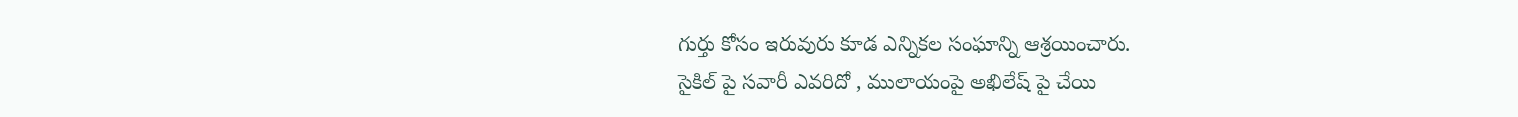గుర్తు కోసం ఇరువురు కూడ ఎన్నికల సంఘాన్ని ఆశ్రయించారు.
సైకిల్ పై సవారీ ఎవరిదో , ములాయంపై అఖిలేష్ పై చేయి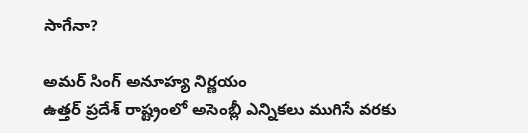సాగేనా?

అమర్ సింగ్ అనూహ్య నిర్ణయం
ఉత్తర్ ప్రదేశ్ రాష్ట్రంలో అసెంబ్లీ ఎన్నికలు ముగిసే వరకు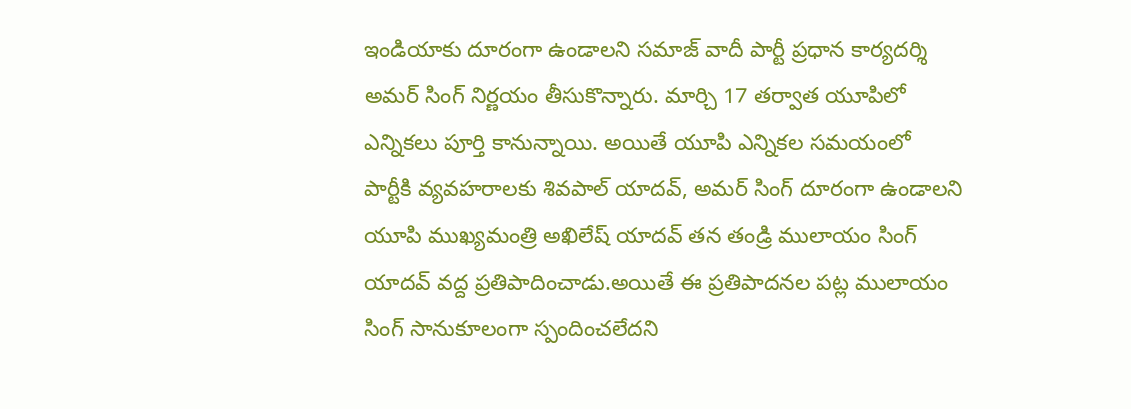ఇండియాకు దూరంగా ఉండాలని సమాజ్ వాదీ పార్టీ ప్రధాన కార్యదర్శి అమర్ సింగ్ నిర్ణయం తీసుకొన్నారు. మార్చి 17 తర్వాత యూపిలో ఎన్నికలు పూర్తి కానున్నాయి. అయితే యూపి ఎన్నికల సమయంలో పార్టీకి వ్యవహరాలకు శివపాల్ యాదవ్, అమర్ సింగ్ దూరంగా ఉండాలని యూపి ముఖ్యమంత్రి అఖిలేష్ యాదవ్ తన తండ్రి ములాయం సింగ్ యాదవ్ వద్ద ప్రతిపాదించాడు.అయితే ఈ ప్రతిపాదనల పట్ల ములాయం సింగ్ సానుకూలంగా స్పందించలేదని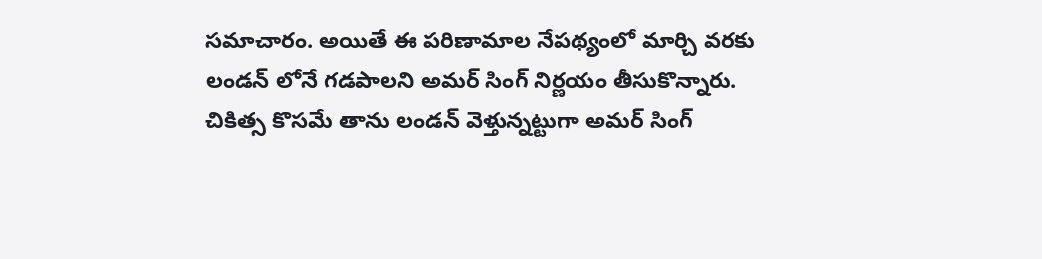సమాచారం. అయితే ఈ పరిణామాల నేపథ్యంలో మార్చి వరకు లండన్ లోనే గడపాలని అమర్ సింగ్ నిర్ణయం తీసుకొన్నారు. చికిత్స కొసమే తాను లండన్ వెళ్తున్నట్టుగా అమర్ సింగ్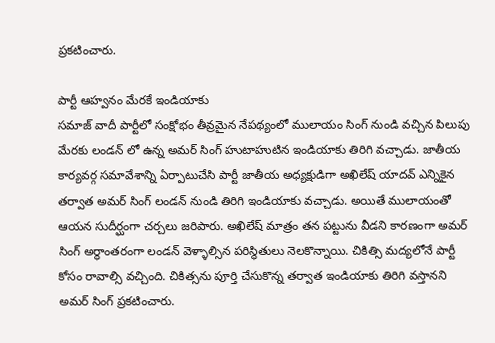ప్రకటించారు.

పార్టీ ఆహ్వనం మేరకే ఇండియాకు
సమాజ్ వాదీ పార్టీలో సంక్షోభం తీవ్రమైన నేపథ్యంలో ములాయం సింగ్ నుండి వచ్చిన పిలుపు మేరకు లండన్ లో ఉన్న అమర్ సింగ్ హుటాహుటిన ఇండియాకు తిరిగి వచ్చాడు. జాతీయ కార్యవర్గ సమావేశాన్ని ఏర్పాటుచేసి పార్టీ జాతీయ అధ్యక్షుడిగా అఖిలేష్ యాదవ్ ఎన్నికైన తర్వాత అమర్ సింగ్ లండన్ నుండి తిరిగి ఇండియాకు వచ్చాడు. అయితే ములాయంతో ఆయన సుదీర్ఘంగా చర్చలు జరిపారు. అఖిలేష్ మాత్రం తన పట్టును వీడని కారణంగా అమర్ సింగ్ అర్థాంతరంగా లండన్ వెళ్ళాల్సిన పరిస్థితులు నెలకొన్నాయి. చికిత్సి మద్యలోనే పార్టీ కోసం రావాల్సి వచ్చింది. చికిత్సను పూర్తి చేసుకొన్న తర్వాత ఇండియాకు తిరిగి వస్తానని అమర్ సింగ్ ప్రకటించారు.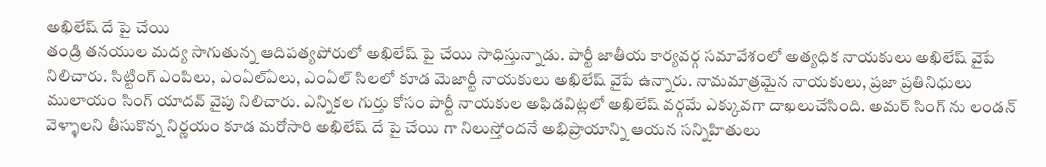అఖిలేష్ దే పై చేయి
తండ్రి తనయుల మద్య సాగుతున్న ఆదిపత్యపోరులో అఖిలేష్ పై చేయి సాధిస్తున్నాడు. పార్టీ జాతీయ కార్యవర్గ సమావేశంలో అత్యధిక నాయకులు అఖిలేష్ వైపే నిలిచారు. సిట్టింగ్ ఎంపిలు, ఎంఏల్ఏలు, ఎంఏల్ సిలలో కూడ మెజార్టీ నాయకులు అఖిలేష్ వైపే ఉన్నారు. నామమాత్రమైన నాయకులు, ప్రజా ప్రతినిధులు ములాయం సింగ్ యాదవ్ వైపు నిలిచారు. ఎన్నికల గుర్తు కోసం పార్టీ నాయకుల అఫిడవిట్లలో అఖిలేష్ వర్గమే ఎక్కువగా దాఖలుచేసింది. అమర్ సింగ్ ను లండన్ వెళ్ళాలని తీసుకొన్న నిర్ణయం కూడ మరోసారి అఖిలేష్ దే పై చేయి గా నిలుస్తోందనే అభిప్రాయాన్ని ఆయన సన్నిహితులు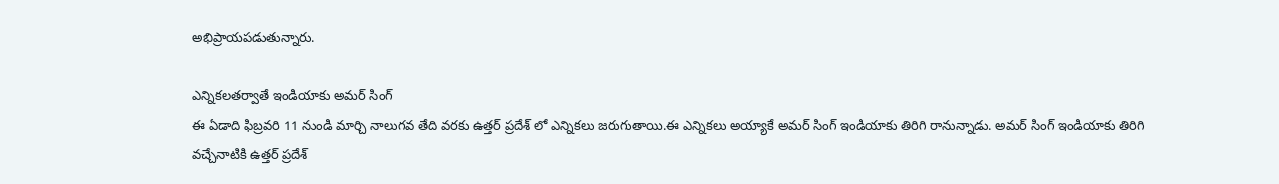అభిప్రాయపడుతున్నారు.

ఎన్నికలతర్వాతే ఇండియాకు అమర్ సింగ్
ఈ ఏడాది ఫిబ్రవరి 11 నుండి మార్చి నాలుగవ తేది వరకు ఉత్తర్ ప్రదేశ్ లో ఎన్నికలు జరుగుతాయి.ఈ ఎన్నికలు అయ్యాకే అమర్ సింగ్ ఇండియాకు తిరిగి రానున్నాడు. అమర్ సింగ్ ఇండియాకు తిరిగి వచ్చేనాటికి ఉత్తర్ ప్రదేశ్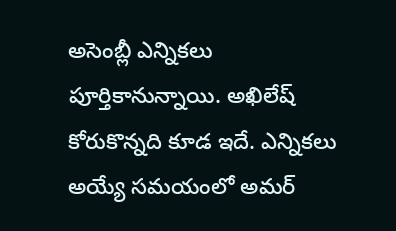అసెంబ్లీ ఎన్నికలు పూర్తికానున్నాయి. అఖిలేష్ కోరుకొన్నది కూడ ఇదే. ఎన్నికలు అయ్యే సమయంలో అమర్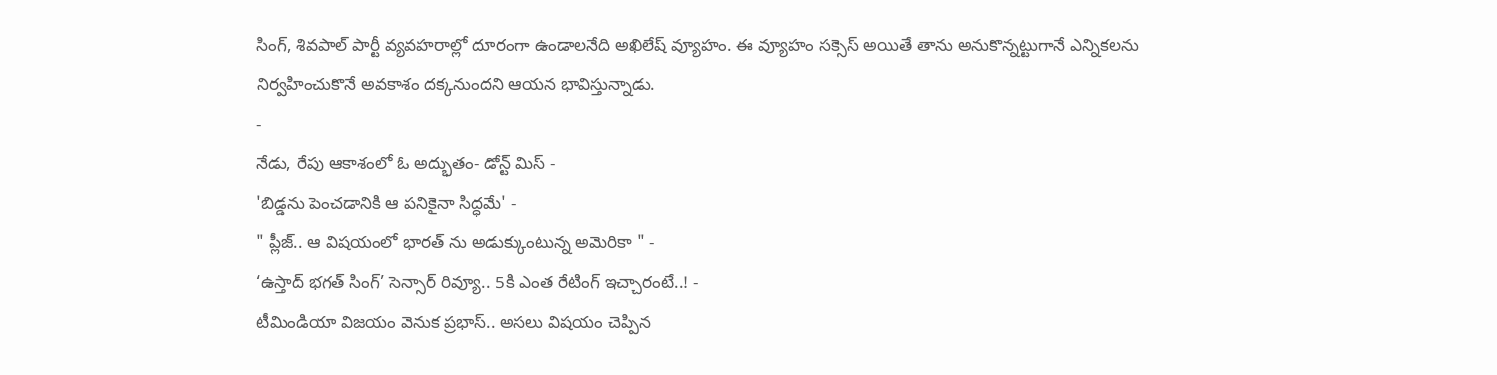సింగ్, శివపాల్ పార్టీ వ్యవహరాల్లో దూరంగా ఉండాలనేది అఖిలేష్ వ్యూహం. ఈ వ్యూహం సక్సెస్ అయితే తాను అనుకొన్నట్టుగానే ఎన్నికలను నిర్వహించుకొనే అవకాశం దక్కనుందని ఆయన భావిస్తున్నాడు.
-
నేడు, రేపు ఆకాశంలో ఓ అద్భుతం- డోన్ట్ మిస్ -
'బిడ్డను పెంచడానికి ఆ పనికైనా సిద్ధమే' -
" ప్లీజ్.. ఆ విషయంలో భారత్ ను అడుక్కుంటున్న అమెరికా " -
‘ఉస్తాద్ భగత్ సింగ్’ సెన్సార్ రివ్యూ.. 5కి ఎంత రేటింగ్ ఇచ్చారంటే..! -
టీమిండియా విజయం వెనుక ప్రభాస్.. అసలు విషయం చెప్పిన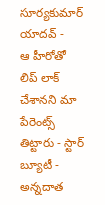సూర్యకుమార్ యాదవ్ -
ఆ హీరోతో లిప్ లాక్ చేశానని మా పేరెంట్స్ తిట్టారు - స్టార్ బ్యూటీ -
అన్నదాత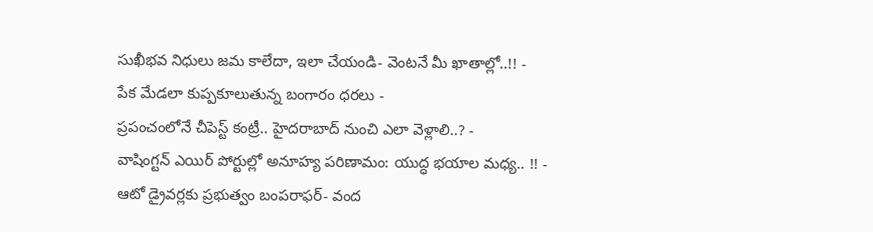సుఖీభవ నిధులు జమ కాలేదా, ఇలా చేయండి- వెంటనే మీ ఖాతాల్లో..!! -
పేక మేడలా కుప్పకూలుతున్న బంగారం ధరలు -
ప్రపంచంలోనే చీపెస్ట్ కంట్రీ.. హైదరాబాద్ నుంచి ఎలా వెళ్లాలి..? -
వాషింగ్టన్ ఎయిర్ పోర్టుల్లో అనూహ్య పరిణామం: యుద్ధ భయాల మధ్య.. !! -
ఆటో డ్రైవర్లకు ప్రభుత్వం బంపరాఫర్- వంద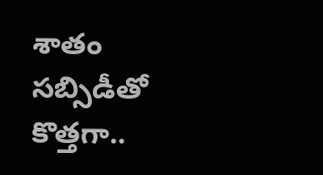శాతం సబ్సిడీతో కొత్తగా..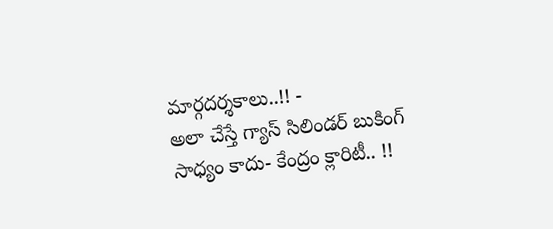మార్గదర్శకాలు..!! -
అలా చేస్తే గ్యాస్ సిలిండర్ బుకింగ్ సాధ్యం కాదు- కేంద్రం క్లారిటీ.. !!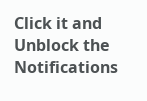Click it and Unblock the Notifications